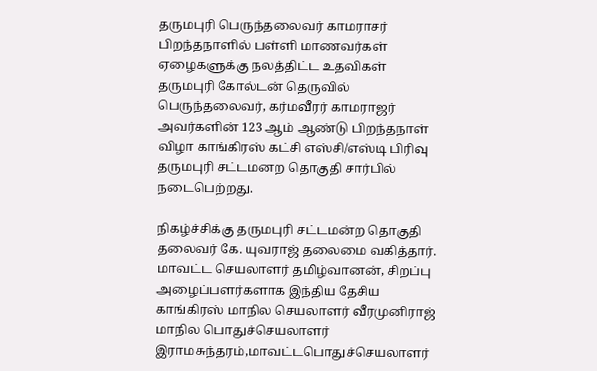தருமபுரி பெருந்தலைவர் காமராசர் பிறந்தநாளில் பள்ளி மாணவர்கள் ஏழைகளுக்கு நலத்திட்ட உதவிகள்
தருமபுரி கோல்டன் தெருவில் பெருந்தலைவர், கர்மவீரர் காமராஜர் அவர்களின் 123 ஆம் ஆண்டு பிறந்தநாள் விழா காங்கிரஸ் கட்சி எஸ்சி/எஸ்டி பிரிவு தருமபுரி சட்டமனற தொகுதி சார்பில் நடைபெற்றது.

நிகழ்ச்சிக்கு தருமபுரி சட்டமன்ற தொகுதி தலைவர் கே. யுவராஜ் தலைமை வகித்தார். மாவட்ட செயலாளர் தமிழ்வானன், சிறப்பு அழைப்பளர்களாக இந்திய தேசிய காங்கிரஸ் மாநில செயலாளர் வீரமுனிராஜ் மாநில பொதுச்செயலாளர் இராமசுந்தரம்,மாவட்டபொதுச்செயலாளர்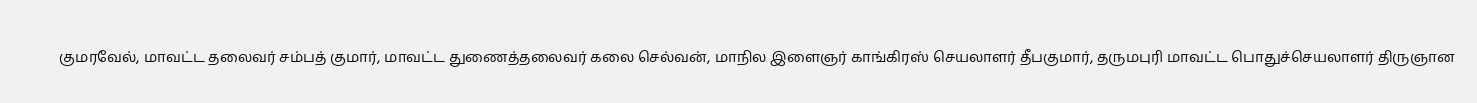குமரவேல், மாவட்ட தலைவர் சம்பத் குமார், மாவட்ட துணைத்தலைவர் கலை செல்வன், மாநில இளைஞர் காங்கிரஸ் செயலாளர் தீபகுமார், தருமபுரி மாவட்ட பொதுச்செயலாளர் திருஞான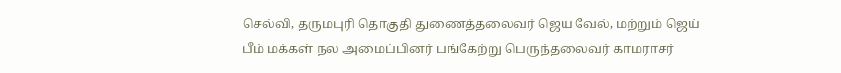செல்வி, தருமபுரி தொகுதி துணைத்தலைவர் ஜெய வேல், மற்றும் ஜெய் பீம் மக்கள் நல அமைப்பினர் பங்கேற்று பெருந்தலைவர் காமராசர்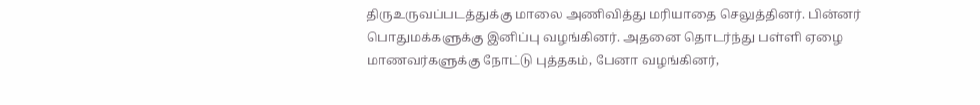திருஉருவப்படத்துக்கு மாலை அணிவித்து மரியாதை செலுத்தினர். பின்னர் பொதுமக்களுக்கு இனிப்பு வழங்கினர். அதனை தொடர்ந்து பள்ளி ஏழை மாணவர்களுக்கு நோட்டு புத்தகம், பேனா வழங்கினர்,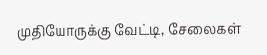முதியோருக்கு வேட்டி, சேலைகள்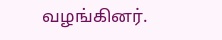வழங்கினர்.